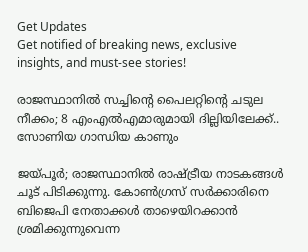Get Updates
Get notified of breaking news, exclusive insights, and must-see stories!

രാജസ്ഥാനിൽ സച്ചിന്റെ പൈലറ്റിന്റെ ചടുല നീക്കം; 8 എംഎൽഎമാരുമായി ദില്ലിയിലേക്ക്.. സോണിയ ഗാന്ധിയ കാണും

ജയ്പൂർ; രാജസ്ഥാനിൽ രാഷ്ട്രീയ നാടകങ്ങൾ ചൂട് പിടിക്കുന്നു. കോൺഗ്രസ് സർക്കാരിനെ ബിജെപി നേതാക്കൾ താഴെയിറക്കാൻ ശ്രമിക്കുന്നുവെന്ന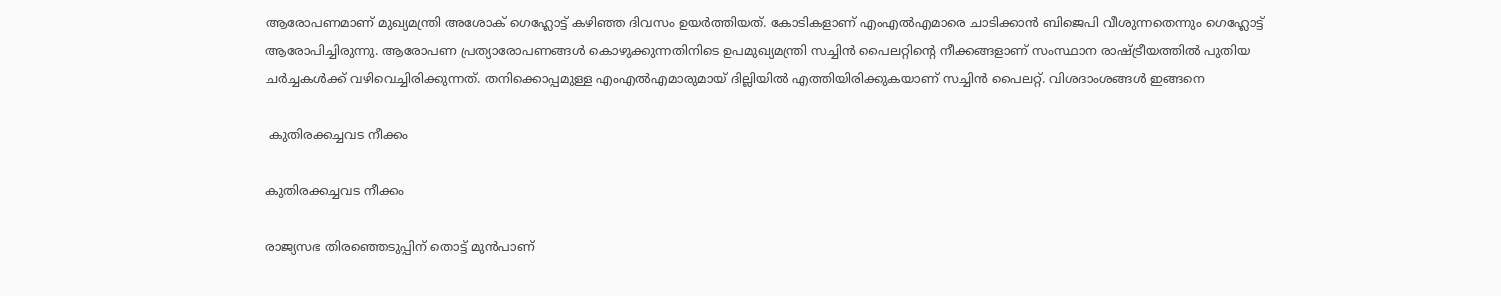ആരോപണമാണ് മുഖ്യമന്ത്രി അശോക് ഗെഹ്ലോട്ട് കഴിഞ്ഞ ദിവസം ഉയർത്തിയത്. കോടികളാണ് എംഎൽഎമാരെ ചാടിക്കാൻ ബിജെപി വീശുന്നതെന്നും ഗെഹ്ലോട്ട് ആരോപിച്ചിരുന്നു. ആരോപണ പ്രത്യാരോപണങ്ങൾ കൊഴുക്കുന്നതിനിടെ ഉപമുഖ്യമന്ത്രി സച്ചിൻ പൈലറ്റിന്റെ നീക്കങ്ങളാണ് സംസ്ഥാന രാഷ്ട്രീയത്തിൽ പുതിയ ചർച്ചകൾക്ക് വഴിവെച്ചിരിക്കുന്നത്. തനിക്കൊപ്പമുള്ള എംഎൽഎമാരുമായ് ദില്ലിയിൽ എത്തിയിരിക്കുകയാണ് സച്ചിൻ പൈലറ്റ്. വിശദാംശങ്ങൾ ഇങ്ങനെ

 കുതിരക്കച്ചവട നീക്കം

കുതിരക്കച്ചവട നീക്കം

രാജ്യസഭ തിരഞ്ഞെടുപ്പിന് തൊട്ട് മുൻപാണ്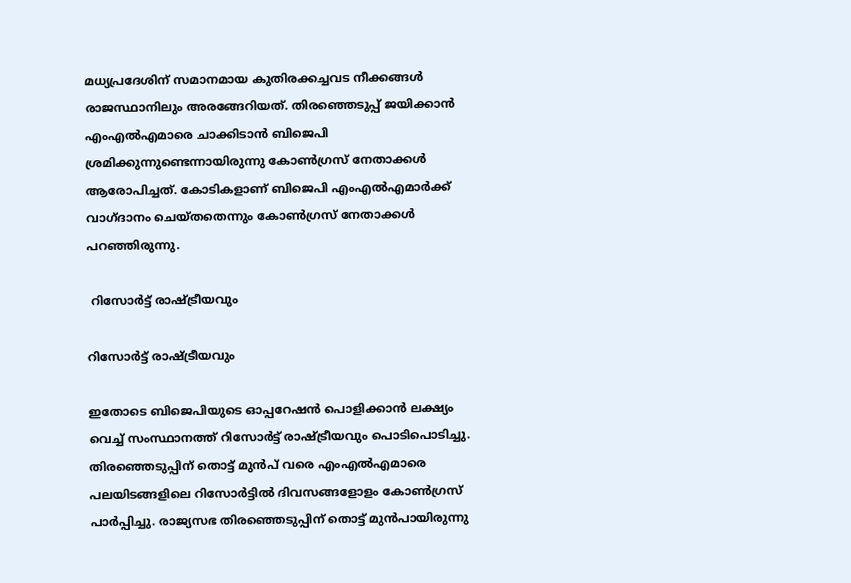മധ്യപ്രദേശിന് സമാനമായ കുതിരക്കച്ചവട നീക്കങ്ങൾ രാജസ്ഥാനിലും അരങ്ങേറിയത്. തിരഞ്ഞെടുപ്പ് ജയിക്കാൻ എംഎൽഎമാരെ ചാക്കിടാൻ ബിജെപി ശ്രമിക്കുന്നുണ്ടെന്നായിരുന്നു കോൺഗ്രസ് നേതാക്കൾ ആരോപിച്ചത്. കോടികളാണ് ബിജെപി എംഎൽഎമാർക്ക് വാഗ്ദാനം ചെയ്തതെന്നും കോൺഗ്രസ് നേതാക്കൾ പറഞ്ഞിരുന്നു.

 റിസോർട്ട് രാഷ്ട്രീയവും

റിസോർട്ട് രാഷ്ട്രീയവും

ഇതോടെ ബിജെപിയുടെ ഓപ്പറേഷൻ പൊളിക്കാൻ ലക്ഷ്യം വെച്ച് സംസ്ഥാനത്ത് റിസോർട്ട് രാഷ്ട്രീയവും പൊടിപൊടിച്ചു. തിരഞ്ഞെടുപ്പിന് തൊട്ട് മുൻപ് വരെ എംഎൽഎമാരെ പലയിടങ്ങളിലെ റിസോർട്ടിൽ ദിവസങ്ങളോളം കോൺഗ്രസ് പാർപ്പിച്ചു. രാജ്യസഭ തിരഞ്ഞെടുപ്പിന് തൊട്ട് മുൻപായിരുന്നു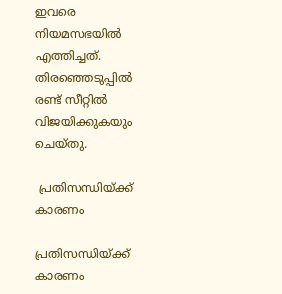ഇവരെ നിയമസഭയിൽ എത്തിച്ചത്. തിരഞ്ഞെടുപ്പിൽ രണ്ട് സീറ്റിൽ വിജയിക്കുകയും ചെയ്തു.

 പ്രതിസന്ധിയ്ക്ക് കാരണം

പ്രതിസന്ധിയ്ക്ക് കാരണം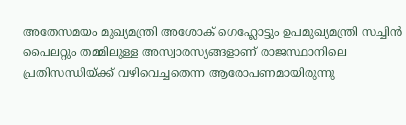അതേസമയം മുഖ്യമന്ത്രി അശോക് ഗെഹ്ലോട്ടും ഉപമുഖ്യമന്ത്രി സച്ചിൻ പൈലറ്റും തമ്മിലുള്ള അസ്വാരസ്യങ്ങളാണ് രാജസ്ഥാനിലെ പ്രതിസന്ധിയ്ക്ക് വഴിവെച്ചതെന്ന ആരോപണമായിരുന്നു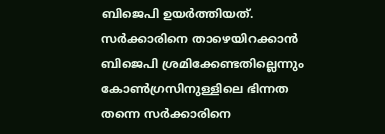ബിജെപി ഉയർത്തിയത്. സർക്കാരിനെ താഴെയിറക്കാൻ ബിജെപി ശ്രമിക്കേണ്ടതില്ലെന്നും കോൺഗ്രസിനുള്ളിലെ ഭിന്നത തന്നെ സർക്കാരിനെ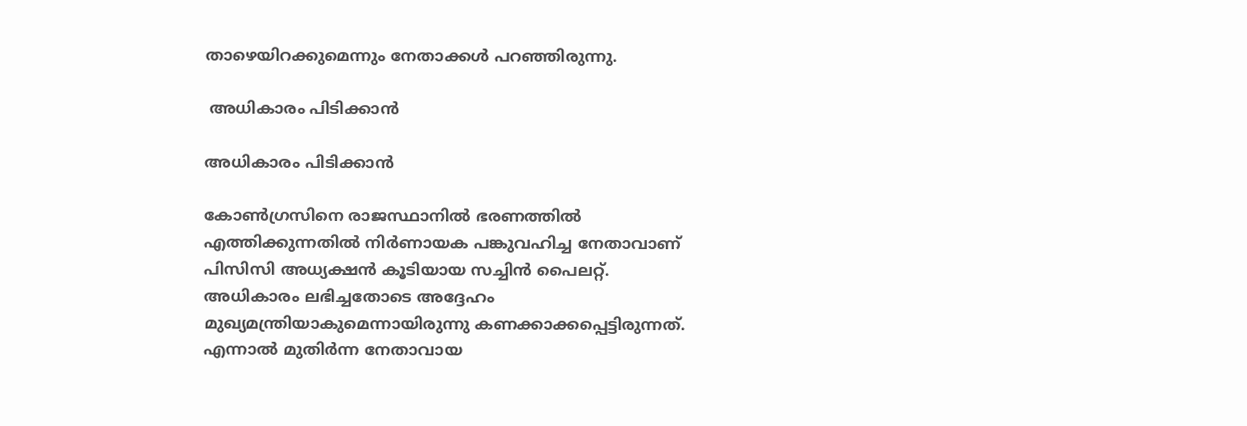താഴെയിറക്കുമെന്നും നേതാക്കൾ പറഞ്ഞിരുന്നു.

 അധികാരം പിടിക്കാൻ

അധികാരം പിടിക്കാൻ

കോൺഗ്രസിനെ രാജസ്ഥാനിൽ ഭരണത്തിൽ എത്തിക്കുന്നതിൽ നിർണായക പങ്കുവഹിച്ച നേതാവാണ് പിസിസി അധ്യക്ഷൻ കൂടിയായ സച്ചിൻ പൈലറ്റ്. അധികാരം ലഭിച്ചതോടെ അദ്ദേഹം മുഖ്യമന്ത്രിയാകുമെന്നായിരുന്നു കണക്കാക്കപ്പെട്ടിരുന്നത്. എന്നാൽ മുതിർന്ന നേതാവായ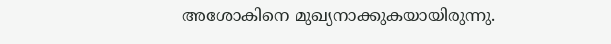അശോകിനെ മുഖ്യനാക്കുകയായിരുന്നു.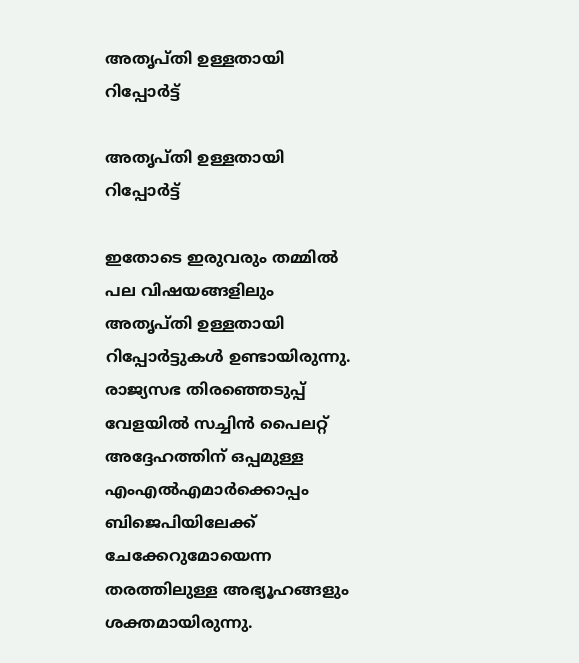അതൃപ്തി ഉള്ളതായി റിപ്പോർട്ട്

അതൃപ്തി ഉള്ളതായി റിപ്പോർട്ട്

ഇതോടെ ഇരുവരും തമ്മിൽ പല വിഷയങ്ങളിലും അതൃപ്തി ഉള്ളതായി റിപ്പോർട്ടുകൾ ഉണ്ടായിരുന്നു. രാജ്യസഭ തിരഞ്ഞെടുപ്പ് വേളയിൽ സച്ചിൻ പൈലറ്റ് അദ്ദേഹത്തിന് ഒപ്പമുള്ള എംഎൽഎമാർക്കൊപ്പം ബിജെപിയിലേക്ക് ചേക്കേറുമോയെന്ന തരത്തിലുള്ള അഭ്യൂഹങ്ങളും ശക്തമായിരുന്നു.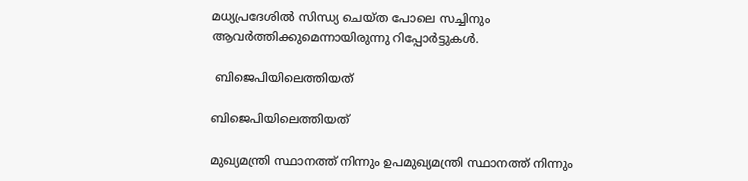മധ്യപ്രദേശിൽ സിന്ധ്യ ചെയ്ത പോലെ സച്ചിനും ആവർത്തിക്കുമെന്നായിരുന്നു റിപ്പോർട്ടുകൾ.

 ബിജെപിയിലെത്തിയത്

ബിജെപിയിലെത്തിയത്

മുഖ്യമന്ത്രി സ്ഥാനത്ത് നിന്നും ഉപമുഖ്യമന്ത്രി സ്ഥാനത്ത് നിന്നും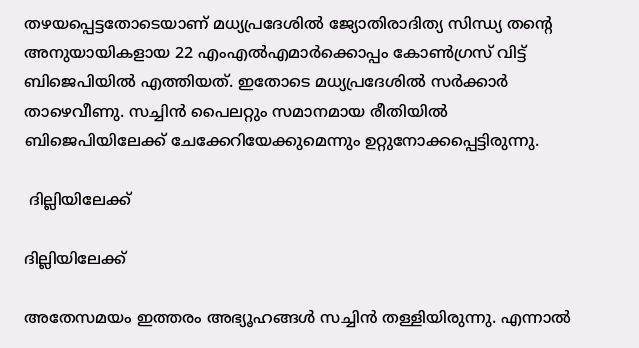തഴയപ്പെട്ടതോടെയാണ് മധ്യപ്രദേശിൽ ജ്യോതിരാദിത്യ സിന്ധ്യ തന്റെ അനുയായികളായ 22 എംഎൽഎമാർക്കൊപ്പം കോൺഗ്രസ് വിട്ട് ബിജെപിയിൽ എത്തിയത്. ഇതോടെ മധ്യപ്രദേശിൽ സർക്കാർ താഴെവീണു. സച്ചിൻ പൈലറ്റും സമാനമായ രീതിയിൽ ബിജെപിയിലേക്ക് ചേക്കേറിയേക്കുമെന്നും ഉറ്റുനോക്കപ്പെട്ടിരുന്നു.

 ദില്ലിയിലേക്ക്

ദില്ലിയിലേക്ക്

അതേസമയം ഇത്തരം അഭ്യൂഹങ്ങൾ സച്ചിൻ തള്ളിയിരുന്നു. എന്നാൽ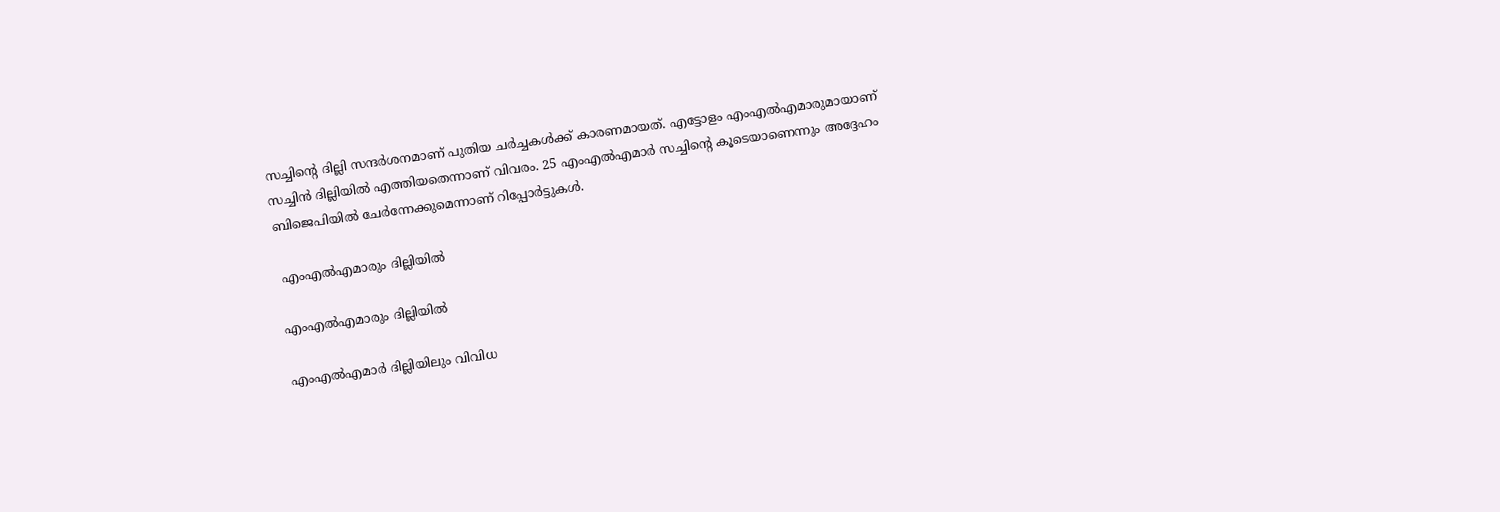സച്ചിന്റെ ദില്ലി സന്ദർശനമാണ് പുതിയ ചർച്ചകൾക്ക് കാരണമായത്. എട്ടോളം എംഎല്‍എമാരുമായാണ് സച്ചിന്‍ ദില്ലിയിൽ എത്തിയതെന്നാണ് വിവരം. 25 എംഎല്‍എമാര്‍ സച്ചിന്റെ കൂടെയാണെന്നും അദ്ദേഹം ബിജെപിയിൽ ചേർന്നേക്കുമെന്നാണ് റിപ്പോർട്ടുകൾ.

 എംഎൽഎമാരും ദില്ലിയിൽ

എംഎൽഎമാരും ദില്ലിയിൽ

എംഎൽഎമാർ ദില്ലിയിലും വിവിധ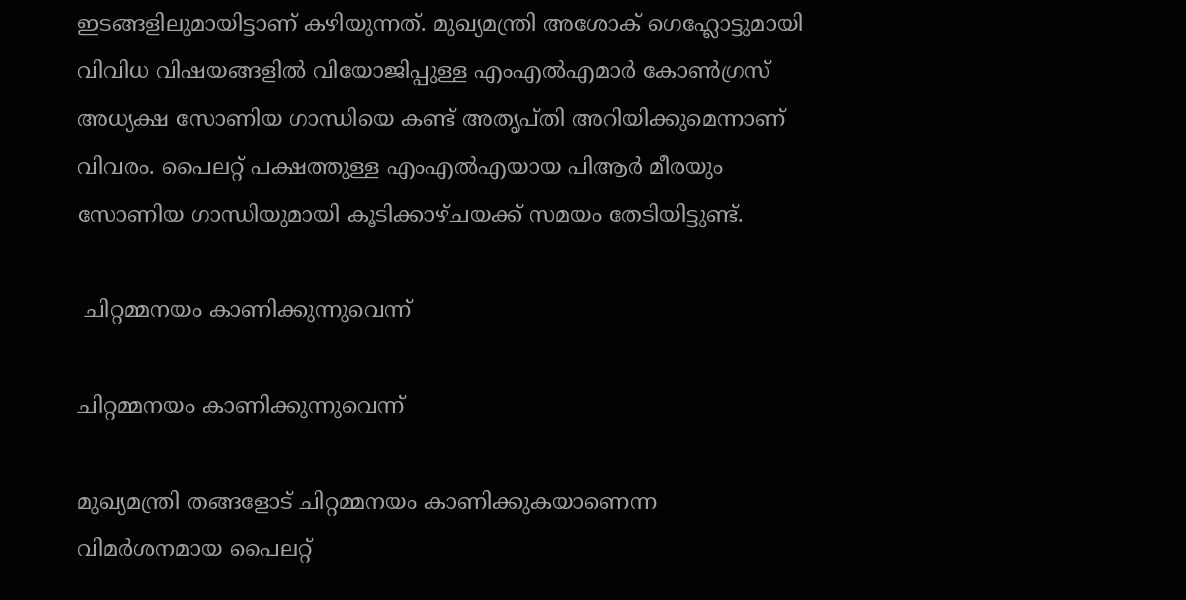ഇടങ്ങളിലുമായിട്ടാണ് കഴിയുന്നത്. മുഖ്യമന്ത്രി അശോക് ഗെഹ്ലോട്ടുമായി വിവിധ വിഷയങ്ങളിൽ വിയോജിപ്പുള്ള എംഎൽഎമാർ കോൺഗ്രസ് അധ്യക്ഷ സോണിയ ഗാന്ധിയെ കണ്ട് അതൃപ്തി അറിയിക്കുമെന്നാണ് വിവരം. പൈലറ്റ് പക്ഷത്തുള്ള എംഎൽഎയായ പിആർ മീരയും സോണിയ ഗാന്ധിയുമായി കൂടിക്കാഴ്ചയക്ക് സമയം തേടിയിട്ടുണ്ട്.

 ചിറ്റമ്മനയം കാണിക്കുന്നുവെന്ന്

ചിറ്റമ്മനയം കാണിക്കുന്നുവെന്ന്

മുഖ്യമന്ത്രി തങ്ങളോട് ചിറ്റമ്മനയം കാണിക്കുകയാണെന്ന വിമർശനമായ പൈലറ്റ്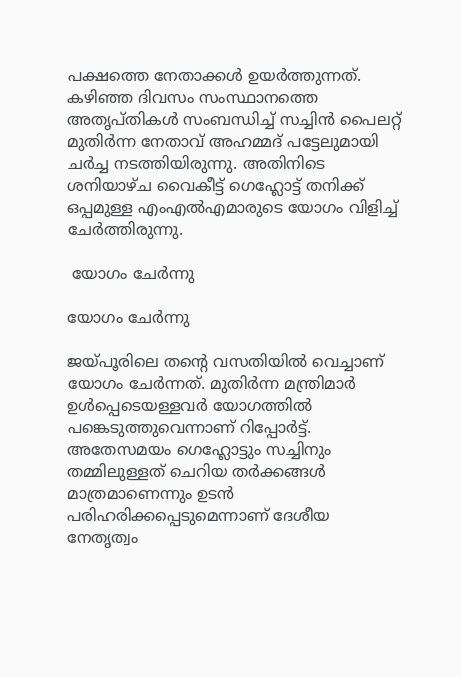പക്ഷത്തെ നേതാക്കൾ ഉയർത്തുന്നത്. കഴിഞ്ഞ ദിവസം സംസ്ഥാനത്തെ അതൃപ്തികൾ സംബന്ധിച്ച് സച്ചിൻ പൈലറ്റ് മുതിർന്ന നേതാവ് അഹമ്മദ് പട്ടേലുമായി ചർച്ച നടത്തിയിരുന്നു. അതിനിടെ ശനിയാഴ്ച വൈകീട്ട് ഗെഹ്ലോട്ട് തനിക്ക് ഒപ്പമുള്ള എംഎൽഎമാരുടെ യോഗം വിളിച്ച് ചേർത്തിരുന്നു.

 യോഗം ചേർന്നു

യോഗം ചേർന്നു

ജയ്പൂരിലെ തന്റെ വസതിയിൽ വെച്ചാണ് യോഗം ചേർന്നത്. മുതിർന്ന മന്ത്രിമാർ ഉൾപ്പെടെയള്ളവർ യോഗത്തിൽ പങ്കെടുത്തുവെന്നാണ് റിപ്പോർട്ട്. അതേസമയം ഗെഹ്ലോട്ടും സച്ചിനും തമ്മിലുള്ളത് ചെറിയ തർക്കങ്ങൾ മാത്രമാണെന്നും ഉടൻ പരിഹരിക്കപ്പെടുമെന്നാണ് ദേശീയ നേതൃത്വം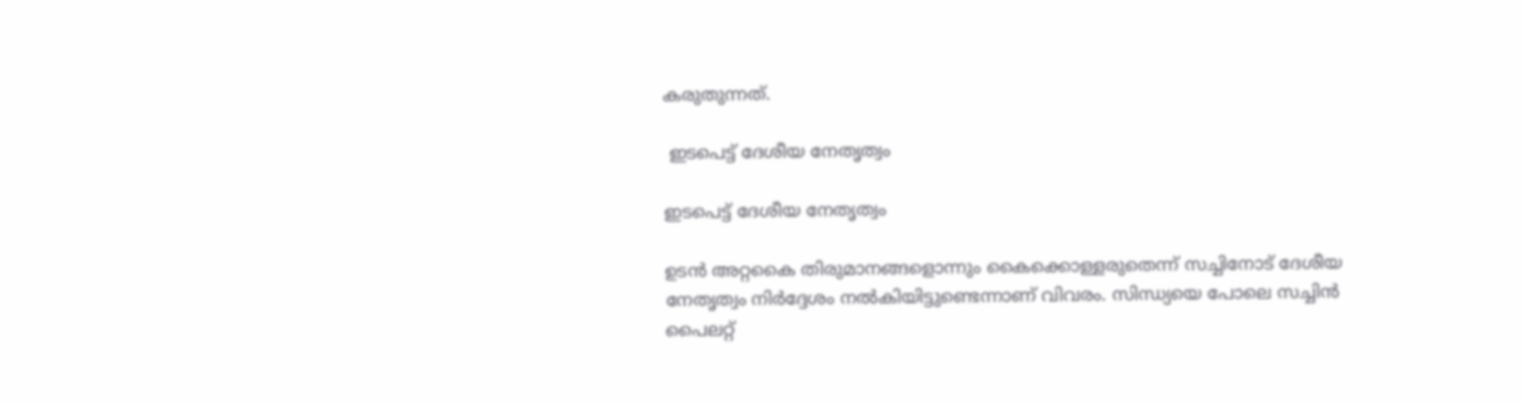കരുതുന്നത്.

 ഇടപെട്ട് ദേശീയ നേതൃത്വം

ഇടപെട്ട് ദേശീയ നേതൃത്വം

ഉടൻ അറ്റകൈ തിരുമാനങ്ങളൊന്നും കൈക്കൊള്ളരുതെന്ന് സച്ചിനോട് ദേശീയ നേതൃത്വം നിർദ്ദേശം നൽകിയിട്ടുണ്ടെന്നാണ് വിവരം. സിന്ധ്യയെ പോലെ സച്ചിൻ പൈലറ്റ്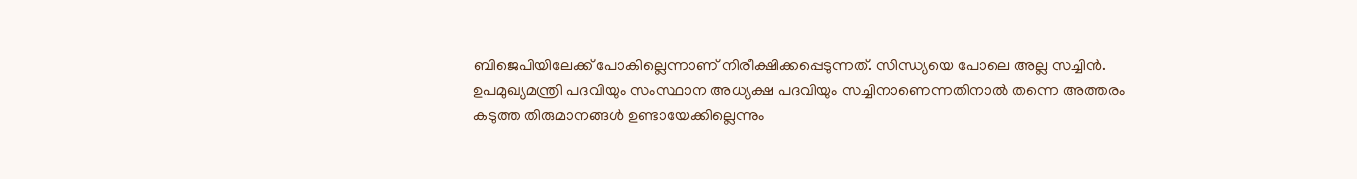ബിജെപിയിലേക്ക് പോകില്ലെന്നാണ് നിരീക്ഷിക്കപ്പെടുന്നത്. സിന്ധ്യയെ പോലെ അല്ല സച്ചിൻ. ഉപമുഖ്യമന്ത്രി പദവിയും സംസ്ഥാന അധ്യക്ഷ പദവിയും സച്ചിനാണെന്നതിനാൽ തന്നെ അത്തരം കടുത്ത തിരുമാനങ്ങൾ ഉണ്ടായേക്കില്ലെന്നും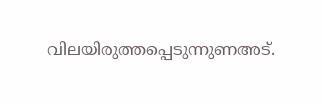വിലയിരുത്തപ്പെടുന്നുണഅട്.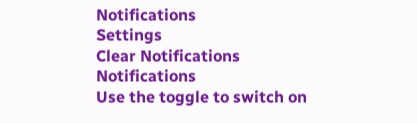Notifications
Settings
Clear Notifications
Notifications
Use the toggle to switch on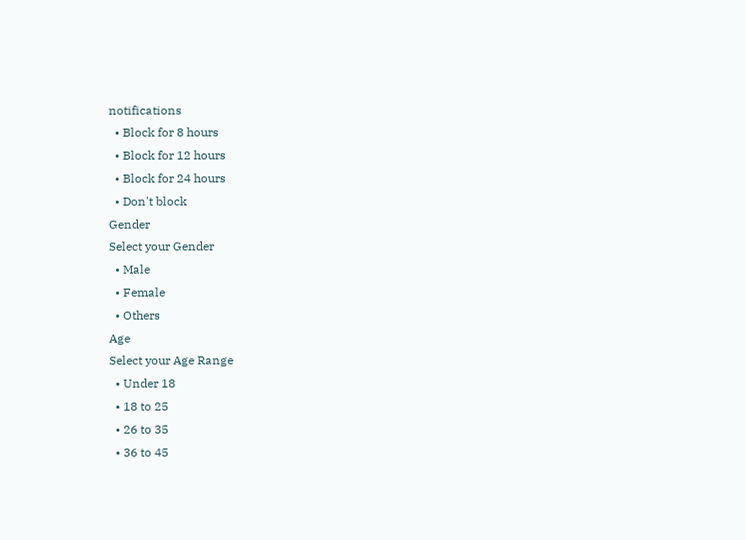notifications
  • Block for 8 hours
  • Block for 12 hours
  • Block for 24 hours
  • Don't block
Gender
Select your Gender
  • Male
  • Female
  • Others
Age
Select your Age Range
  • Under 18
  • 18 to 25
  • 26 to 35
  • 36 to 45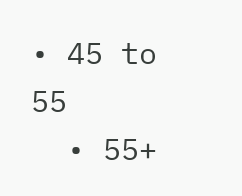• 45 to 55
  • 55+